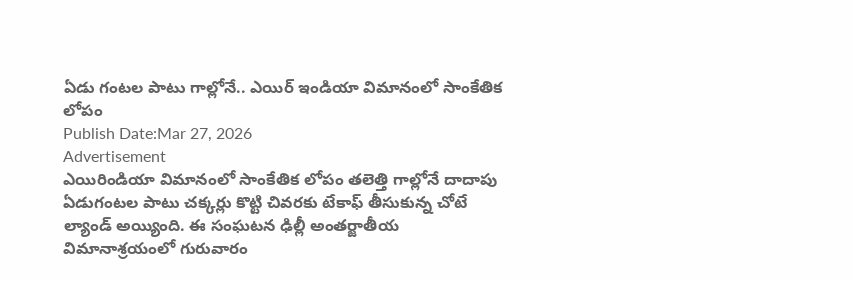ఏడు గంటల పాటు గాల్లోనే.. ఎయిర్ ఇండియా విమానంలో సాంకేతిక లోపం
Publish Date:Mar 27, 2026
Advertisement
ఎయిరిండియా విమానంలో సాంకేతిక లోపం తలెత్తి గాల్లోనే దాదాపు ఏడుగంటల పాటు చక్కర్లు కొట్టి చివరకు టేకాఫ్ తీసుకున్న చోటే ల్యాండ్ అయ్యింది. ఈ సంఘటన ఢిల్లీ అంతర్జాతీయ విమానాశ్రయంలో గురువారం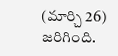(మార్చి 26) జరిగింది.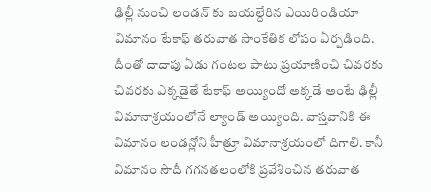ఢిల్లీ నుంచి లండన్ కు బయల్దేరిన ఎయిరిండియా విమానం టేకాఫ్ తరువాత సాంకేతిక లోపం ఏర్పడింది. దీంతో దాదాపు ఏడు గంటల పాటు ప్రయాణించి చివరకు చివరకు ఎక్కడైతే టేకాఫ్ అయ్యిందో అక్కడే అంటే ఢిల్లీ విమానాశ్రయంలోనే ల్యాండ్ అయ్యింది. వాస్తవానికి ఈ విమానం లండన్లోని హీత్రూ విమానాశ్రయంలో దిగాలి. కానీ విమానం సౌదీ గగనతలంలోకి ప్రవేశించిన తరువాత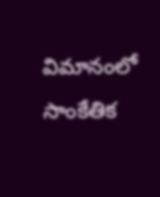విమానంలో సాంకేతిక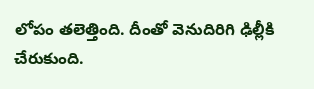లోపం తలెత్తింది. దీంతో వెనుదిరిగి ఢిల్లీకి చేరుకుంది.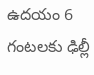ఉదయం 6 గంటలకు ఢిల్లీ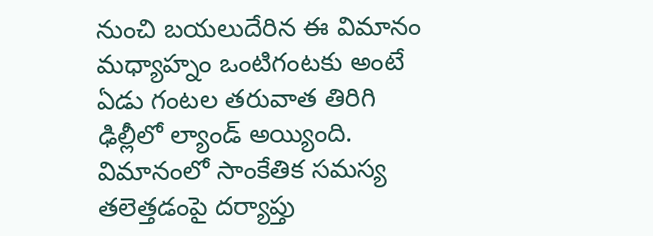నుంచి బయలుదేరిన ఈ విమానం మధ్యాహ్నం ఒంటిగంటకు అంటే ఏడు గంటల తరువాత తిరిగి ఢిల్లీలో ల్యాండ్ అయ్యింది. విమానంలో సాంకేతిక సమస్య తలెత్తడంపై దర్యాప్తు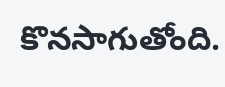కొనసాగుతోంది.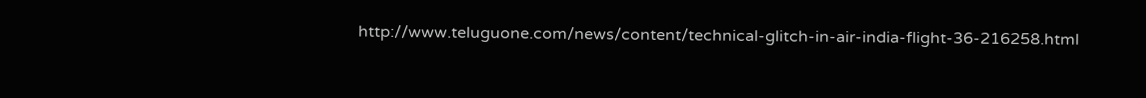http://www.teluguone.com/news/content/technical-glitch-in-air-india-flight-36-216258.html